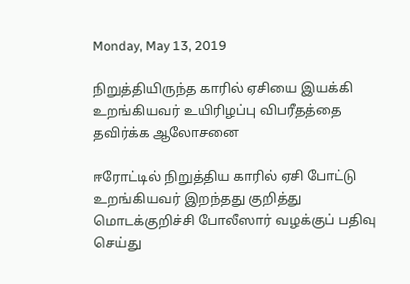Monday, May 13, 2019

நிறுத்தியிருந்த காரில் ஏசியை இயக்கி உறங்கியவர் உயிரிழப்பு விபரீதத்தை தவிர்க்க ஆலோசனை

ஈரோட்டில் நிறுத்திய காரில் ஏசி போட்டு உறங்கியவர் இறந்தது குறித்து மொடக்குறிச்சி போலீஸார் வழக்குப் பதிவு செய்து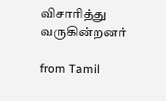விசாரித்து வருகின்றனர்

from Tamil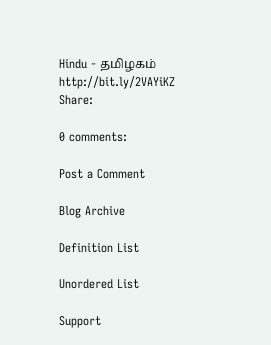Hindu - தமிழகம் http://bit.ly/2VAYiKZ
Share:

0 comments:

Post a Comment

Blog Archive

Definition List

Unordered List

Support